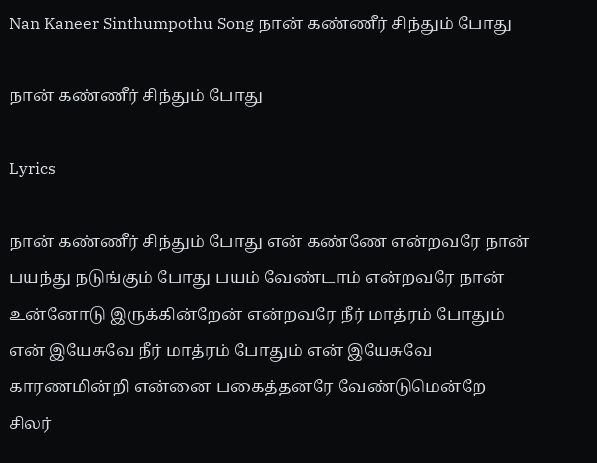Nan Kaneer Sinthumpothu Song நான் கண்ணீர் சிந்தும் போது

நான் கண்ணீர் சிந்தும் போது

Lyrics

நான் கண்ணீர் சிந்தும் போது என் கண்ணே என்றவரே நான் பயந்து நடுங்கும் போது பயம் வேண்டாம் என்றவரே நான் உன்னோடு இருக்கின்றேன் என்றவரே நீர் மாத்ரம் போதும் என் இயேசுவே நீர் மாத்ரம் போதும் என் இயேசுவே காரணமின்றி என்னை பகைத்தனரே வேண்டுமென்றே சிலர்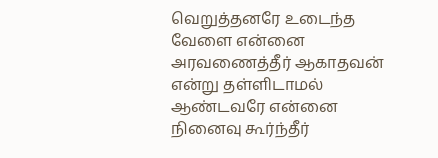வெறுத்தனரே உடைந்த வேளை என்னை அரவணைத்தீர் ஆகாதவன் என்று தள்ளிடாமல் ஆண்டவரே என்னை நினைவு கூர்ந்தீர்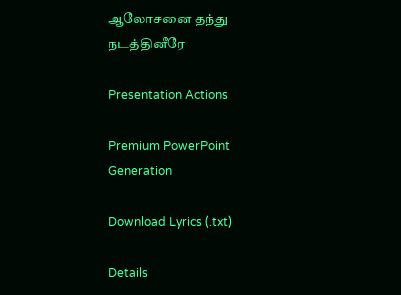ஆலோசனை தந்து நடத்தினீரே

Presentation Actions

Premium PowerPoint Generation

Download Lyrics (.txt)

Details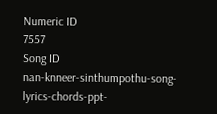Numeric ID
7557
Song ID
nan-knneer-sinthumpothu-song-lyrics-chords-ppt-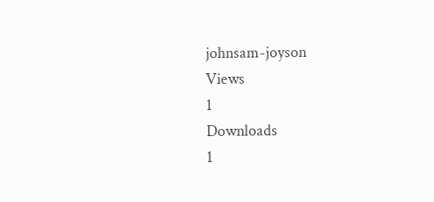johnsam-joyson
Views
1
Downloads
1